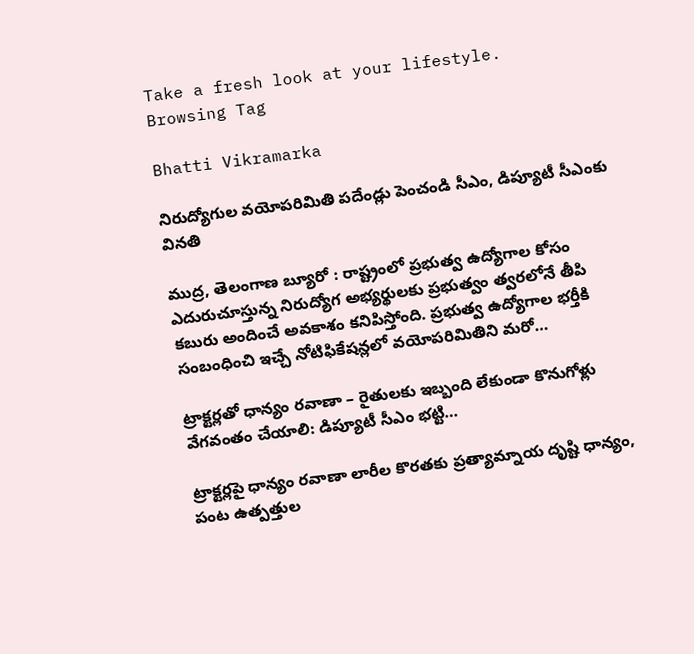Take a fresh look at your lifestyle.
Browsing Tag

Bhatti Vikramarka

నిరుద్యోగుల వయోపరిమితి పదేండ్లు పెంచండి సీఎం, డిప్యూటీ సీఎంకు వినతి

ముద్ర, తెలంగాణ బ్యూరో : రాష్ట్రంలో ప్రభుత్వ ఉద్యోగాల కోసం ఎదురుచూస్తున్న నిరుద్యోగ అభ్యర్థులకు ప్రభుత్వం త్వరలోనే తీపి కబురు అందించే అవకాశం కనిపిస్తోంది. ప్రభుత్వ ఉద్యోగాల భర్తీకి సంబంధించి ఇచ్చే నోటిఫికేషన్లలో వయోపరిమితిని మరో…

ట్రాక్టర్లతో ధాన్యం రవాణా – రైతులకు ఇబ్బంది లేకుండా కొనుగోళ్లు వేగవంతం చేయాలి: డిప్యూటీ సీఎం భట్టి…

ట్రాక్టర్లపై ధాన్యం రవాణా లారీల కొరతకు ప్రత్యామ్నాయ దృష్టి ధాన్యం, పంట ఉత్పత్తుల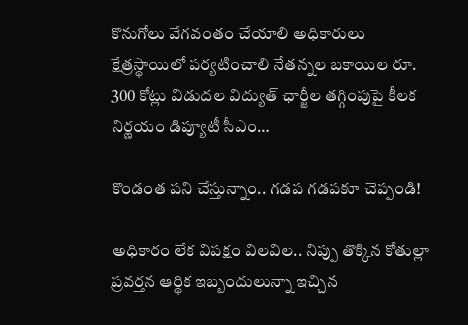కొనుగోలు వేగవంతం చేయాలి అధికారులు క్షేత్రస్థాయిలో పర్యటించాలి నేతన్నల బకాయిల రూ. 300 కోట్లు విడుదల విద్యుత్ ఛార్జీల తగ్గింపుపై కీలక నిర్ణయం డిప్యూటీ సీఎం…

కొండంత పని చేస్తున్నాం.. గడప గడపకూ చెప్పండి!

అధికారం లేక విపక్షం విలవిల.. నిప్పు తొక్కిన కోతుల్లా ప్రవర్తన ఆర్థిక ఇబ్బందులున్నా ఇచ్చిన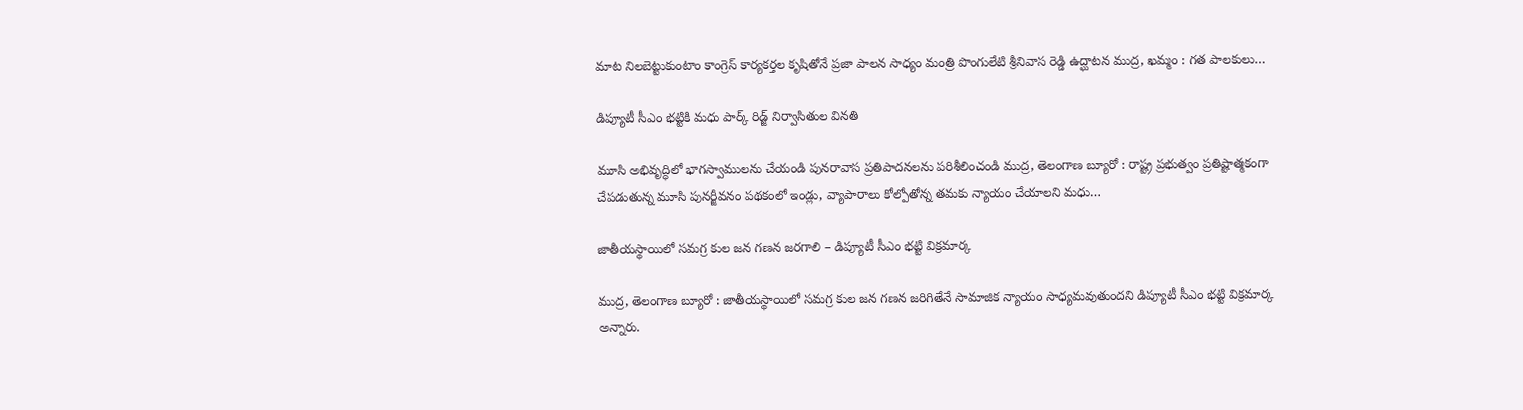మాట నిలబెట్టుకుంటాం కాంగ్రెస్‌ కార్యకర్తల కృషితోనే ప్రజా పాలన సాధ్యం మంత్రి పొంగులేటి శ్రీనివాస రెడ్డి ఉద్ఘాటన ముద్ర, ఖమ్మం : గత పాలకులు…

డిప్యూటీ సీఎం భట్టికి మధు పార్క్ రిడ్జ్ నిర్వాసితుల వినతి

మూసి అభివృద్ధిలో భాగస్వాములను చేయండి పునరావాస ప్రతిపాదనలను పరిశీలించండి ముద్ర, తెలంగాణ బ్యూరో : రాష్ట్ర ప్రభుత్వం ప్రతిష్టాత్మకంగా చేపడుతున్న మూసి పునర్జీవనం పథకంలో ఇండ్లు, వ్యాపారాలు కోల్పోతోన్న తమకు న్యాయం చేయాలని మధు…

జాతీయస్థాయిలో సమగ్ర కుల జన గణన జరగాలి – డిప్యూటీ సీఎం భట్టి విక్రమార్క

ముద్ర, తెలంగాణ బ్యూరో : జాతీయస్థాయిలో సమగ్ర కుల జన గణన జరిగితేనే సామాజిక న్యాయం సాధ్యమవుతుందని డిప్యూటీ సీఎం భట్టి విక్రమార్క అన్నారు.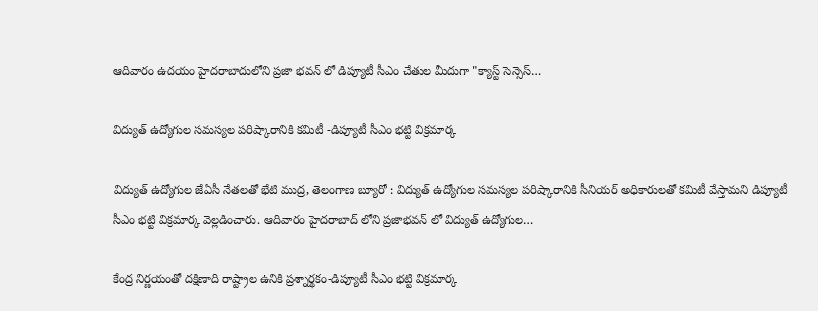ఆదివారం ఉదయం హైదరాబాదులోని ప్రజా భవన్ లో డిప్యూటీ సీఎం చేతుల మీదుగా "క్యాస్ట్ సెన్సెస్…

విద్యుత్ ఉద్యోగుల సమస్యల పరిష్కారానికి కమిటీ -డిప్యూటీ సీఎం భట్టి విక్రమార్క

విద్యుత్ ఉద్యోగుల జేఏసీ నేతలతో భేటి ముద్ర, తెలంగాణ బ్యూరో : విద్యుత్ ఉద్యోగుల సమస్యల పరిష్కారానికి సీనియర్ అధికారులతో కమిటీ వేస్తామని డిప్యూటీ సీఎం భట్టి విక్రమార్క వెల్లడించారు. ఆదివారం హైదరాబాద్ లోని ప్రజాభవన్ లో విద్యుత్ ఉద్యోగుల…

కేంద్ర నిర్ణయంతో దక్షిణాది రాష్ట్రాల ఉనికి ప్రశ్నార్థకం-డిప్యూటీ సీఎం భట్టి విక్రమార్క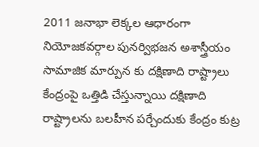2011 జనాభా లెక్కల ఆధారంగా నియోజకవర్గాల పునర్విభజన అశాస్త్రీయం సామాజిక మార్పున కు దక్షిణాది రాష్ట్రాలు కేంద్రంపై ఒత్తిడి చేస్తున్నాయి దక్షిణాది రాష్ట్రాలను బలహీన పర్చేందుకు కేంద్రం కుట్ర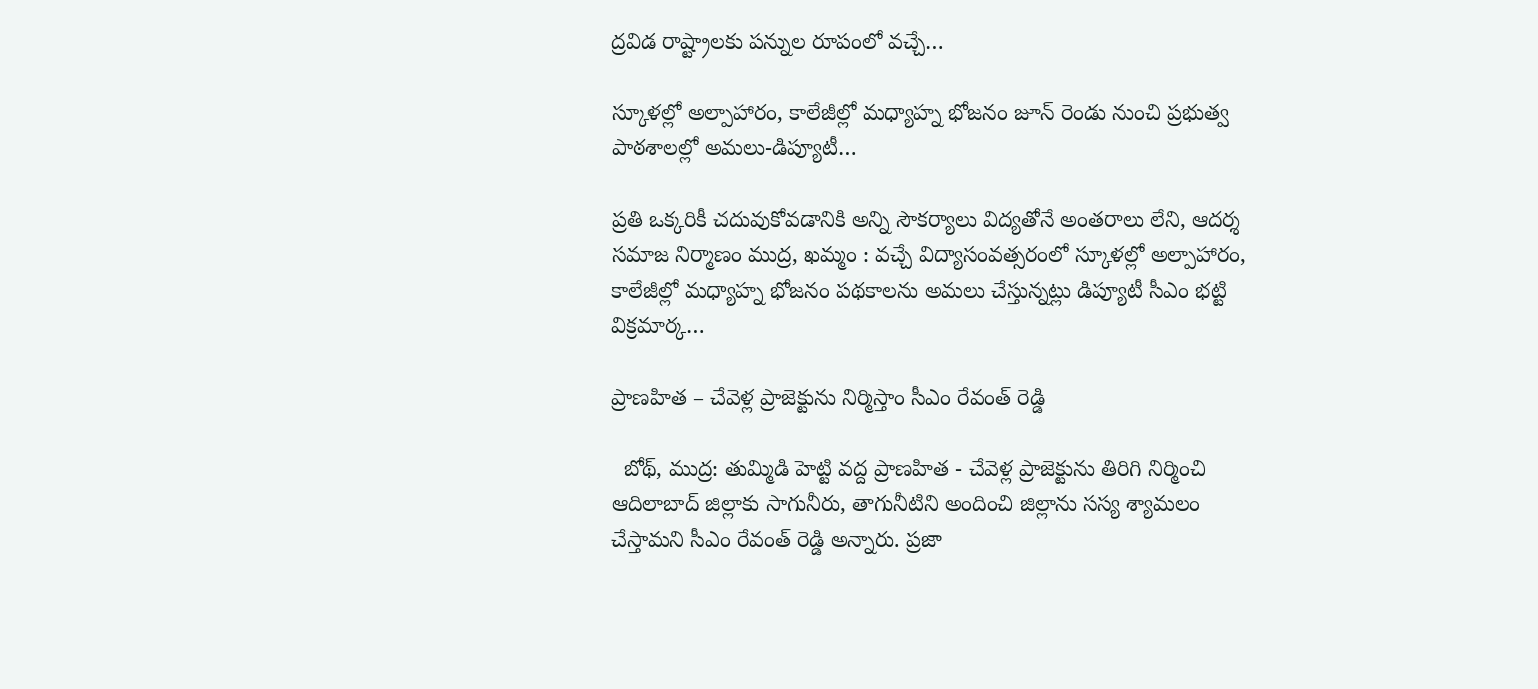ద్రవిడ రాష్ట్రాలకు పన్నుల రూపంలో వచ్చే…

స్కూళల్లో అల్పాహారం, కాలేజీల్లో మధ్యాహ్న భోజనం జూన్ రెండు నుంచి ప్రభుత్వ పాఠశాలల్లో అమలు-డిప్యూటీ…

ప్రతి ఒక్కరికీ చదువుకోవడానికి అన్ని సౌకర్యాలు విద్యతోనే అంతరాలు లేని, ఆదర్శ సమాజ నిర్మాణం ముద్ర, ఖమ్మం : వచ్చే విద్యాసంవత్సరంలో స్కూళల్లో అల్పాహారం, కాలేజీల్లో మధ్యాహ్న భోజనం పథకాలను అమలు చేస్తున్నట్లు డిప్యూటీ సీఎం భట్టి విక్రమార్క…

ప్రాణహిత – చేవెళ్ల ప్రాజెక్టును నిర్మిస్తాం సీఎం రేవంత్ రెడ్డి

  బోథ్, ముద్ర: తుమ్మిడి హెట్టి వద్ద ప్రాణహిత - చేవెళ్ల ప్రాజెక్టును తిరిగి నిర్మించి ఆదిలాబాద్ జిల్లాకు సాగునీరు, తాగునీటిని అందించి జిల్లాను సస్య శ్యామలం చేస్తామని సీఎం రేవంత్ రెడ్డి అన్నారు. ప్రజా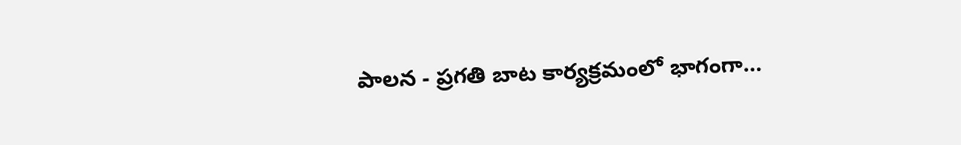పాలన - ప్రగతి బాట కార్యక్రమంలో భాగంగా…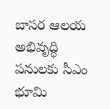బాసర ఆలయ అభివృద్ధి పనులకు సీఎం భూమి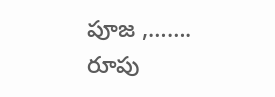పూజ ,……. రూపు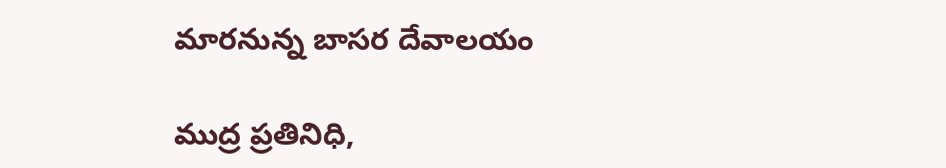మారనున్న బాసర దేవాలయం

ముద్ర ప్రతినిధి,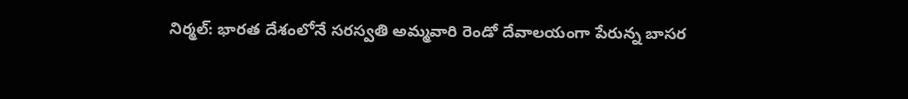నిర్మల్: భారత దేశంలోనే సరస్వతి అమ్మవారి రెండో దేవాలయంగా పేరున్న బాసర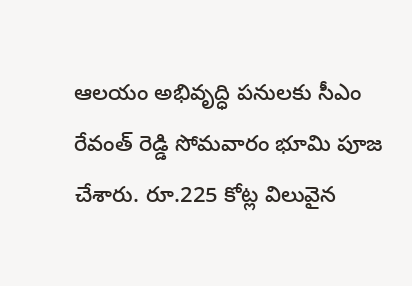ఆలయం అభివృద్ధి పనులకు సీఎం రేవంత్ రెడ్డి సోమవారం భూమి పూజ చేశారు. రూ.225 కోట్ల విలువైన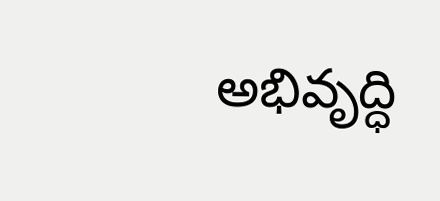అభివృద్ధి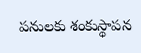పనులకు శంకుస్థాపన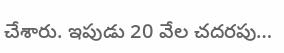చేశారు. ఇపుడు 20 వేల చదరపు…